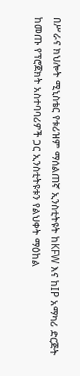በሥራና ክህሎት ሚኒስቴር የቱሪዝም ማሰልጠኛ ኢንስቲትዩት ከKFW እና ከIP አማካሪ ድርጅት ከመጡ የፕሮጀክት አስተባባሪዎች ጋር ኢንስቲትዩቱን የልህቀት ማዕከል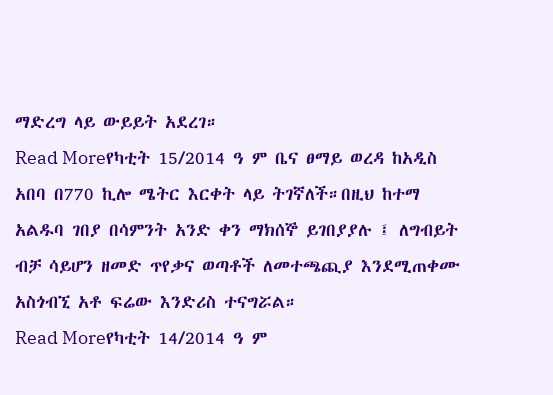ማድረግ ላይ ውይይት አደረገ።
Read Moreየካቲት 15/2014 ዓ ም ቤና ፀማይ ወረዳ ከአዲስ አበባ በ770 ኪሎ ሜትር እርቀት ላይ ትገኛለች።በዚህ ከተማ አልዱባ ገበያ በሳምንት አንድ ቀን ማክሰኞ ይገበያያሉ ፤ ለግብይት ብቻ ሳይሆን ዘመድ ጥየቃና ወጣቶች ለመተጫጪያ እንደሚጠቀሙ አስጎብኚ አቶ ፍሬው እንድሪስ ተናግሯል።
Read Moreየካቲት 14/2014 ዓ ም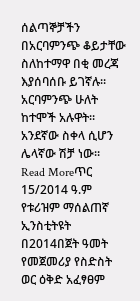ሰልጣኞቻችን በአርባምንጭ ቆይታቸው ስለከተማዋ በቂ መረጃ እያሰባሰቡ ይገኛሉ። አርባምንጭ ሁለት ከተሞች አሉዋት። አንደኛው ስቀላ ሲሆን ሌላኛው ሽቻ ነው።
Read Moreጥር 15/2014 ዓ.ም የቱሪዝም ማሰልጠኛ ኢንስቲትዩት በ2014በጀት ዓመት የመጀመሪያ የስድስት ወር ዕቅድ አፈፃፀም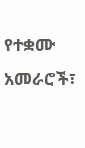የተቋሙ አመራሮች፣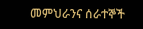መምህራንና ሰራተኞች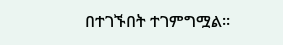በተገኙበት ተገምግሟል።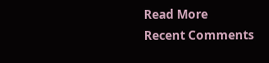Read More
Recent Comments